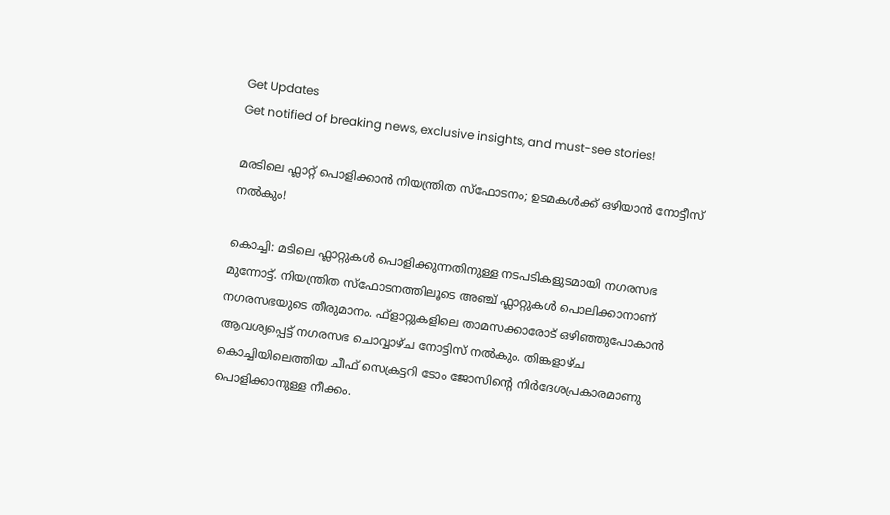Get Updates
Get notified of breaking news, exclusive insights, and must-see stories!

മരടിലെ ഫ്ലാറ്റ് പൊളിക്കാൻ നിയന്ത്രിത സ്ഫോടനം; ഉടമകൾക്ക് ഒഴിയാൻ നോട്ടീസ് നൽകും!

കൊച്ചി: മടിലെ ഫ്ലാറ്റുകൾ പൊളിക്കുന്നതിനുള്ള നടപടികളുടമായി നഗരസഭ മുന്നോട്ട്. നിയന്ത്രിത സ്ഫോടനത്തിലൂടെ അഞ്ച് ഫ്ലാറ്റുകൾ പൊലിക്കാനാണ് നഗരസഭയുടെ തീരുമാനം. ഫ്ളാറ്റുകളിലെ താമസക്കാരോട് ഒഴിഞ്ഞുപോകാന്‍ ആവശ്യപ്പെട്ട് നഗരസഭ ചൊവ്വാഴ്ച നോട്ടിസ് നല്‍കും. തിങ്കളാഴ്ച കൊച്ചിയിലെത്തിയ ചീഫ് സെക്രട്ടറി ടോം ജോസിന്റെ നിര്‍ദേശപ്രകാരമാണു പൊളിക്കാനുള്ള നീക്കം.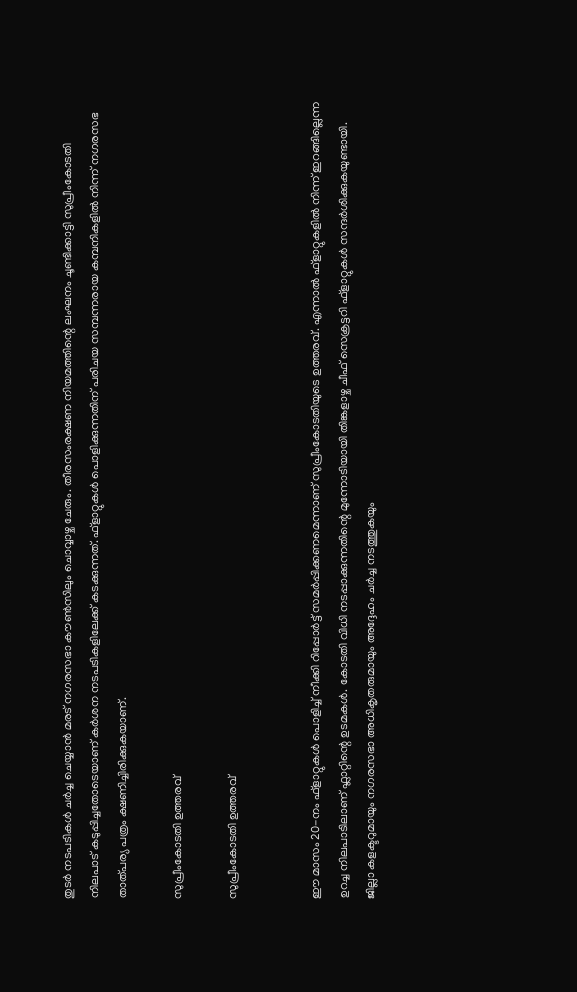തുടർ നടപടികൾ ചർച്ച ചെയ്യാൻ മരട് നഗരസഭാ കൗണ്‍സിലും ചൊവ്വാഴ്ച ചേരും. തീരസംരക്ഷണ നിയമത്തിന്റെ ലംഘനം ചൂണ്ടിക്കാട്ടി സുപ്രീംകോടതി നിലപാട് കടുപ്പിച്ചതോടെയാണ് കർശന നടപടികളിലേക്ക് കടക്കുന്നത്. ഫ്‌ളാറ്റുകള്‍ പൊളിക്കുന്നതിന് പരിചയ സമ്പന്നരായ കമ്പനികളില്‍ നിന്ന് നഗരസഭ താത്പര്യ പത്രം ക്ഷണിച്ചിരിക്കുകയാണ്.

സുപ്രീംകോടതി ഉത്തരവ്

സുപ്രീംകോടതി ഉത്തരവ്


ഈ മാസം 20-നം ഫ്‌ളാറ്റുകള്‍ പൊളിച്ച് നീക്കി റിപ്പോര്‍ട്ട് സമര്‍പ്പിക്കണമെന്നാണ് സുപ്രീംകോടതിയുടെ ഉത്തരവ്. എന്നാല്‍ ഫ്‌ളാറ്റുകളില്‍ നിന്ന് ഇറങ്ങില്ലെന്ന ഉറച്ച നിലപാടിലാണ് ഫ്ലാറ്റിന്റെ ഉടമകൾ. കോടതി വിധി നടപ്പാക്കുന്നതിന്റെ മുന്നോടിയായി തിങ്കളാഴ്ച ചീഫ് സെക്രട്ടറി ഫ്‌ളാറ്റുകള്‍ സന്ദര്‍ശിക്കുകയുണ്ടായി. ജില്ലാ കളക്ടറുമായും നഗരസഭാ അധികൃതരുമായും അദ്ദേഹം ചർച്ച നടത്തുകയും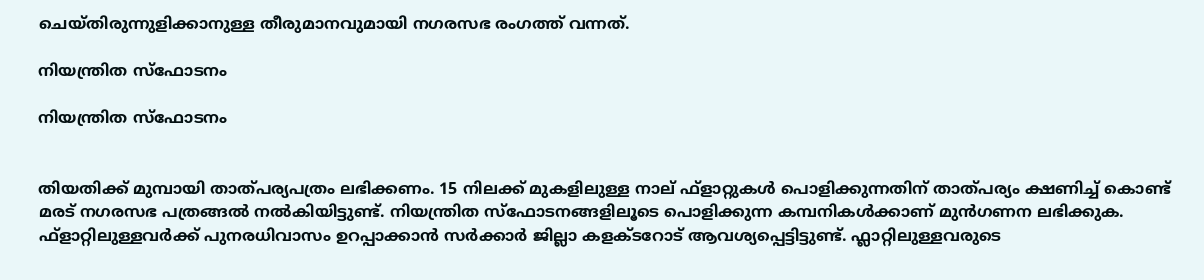ചെയ്തിരുന്നുളിക്കാനുള്ള തീരുമാനവുമായി നഗരസഭ രംഗത്ത് വന്നത്.

നിയന്ത്രിത സ്ഫോടനം

നിയന്ത്രിത സ്ഫോടനം


തിയതിക്ക് മുമ്പായി താത്പര്യപത്രം ലഭിക്കണം. 15 നിലക്ക് മുകളിലുള്ള നാല് ഫ്‌ളാറ്റുകള്‍ പൊളിക്കുന്നതിന് താത്പര്യം ക്ഷണിച്ച് കൊണ്ട് മരട് നഗരസഭ പത്രങ്ങൽ നൽകിയിട്ടുണ്ട്. നിയന്ത്രിത സ്ഫോടനങ്ങളിലൂടെ പൊളിക്കുന്ന കമ്പനികൾക്കാണ് മുൻഗണന ലഭിക്കുക. ഫ്‌ളാറ്റിലുള്ളവര്‍ക്ക് പുനരധിവാസം ഉറപ്പാക്കാന്‍ സര്‍ക്കാര്‍ ജില്ലാ കളക്ടറോട് ആവശ്യപ്പെട്ടിട്ടുണ്ട്. ഫ്ലാറ്റിലുള്ളവരുടെ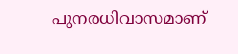പുനരധിവാസമാണ്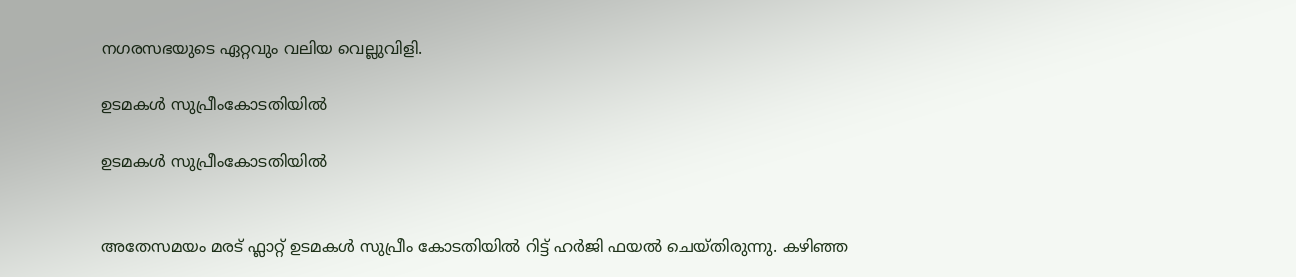നഗരസഭയുടെ ഏറ്റവും വലിയ വെല്ലുവിളി.

ഉടമകൾ സുപ്രീംകോടതിയിൽ

ഉടമകൾ സുപ്രീംകോടതിയിൽ


അതേസമയം മരട് ഫ്ലാറ്റ് ഉടമകൾ സുപ്രീം കോടതിയിൽ റിട്ട് ഹർജി ഫയൽ ചെയ്തിരുന്നു. കഴിഞ്ഞ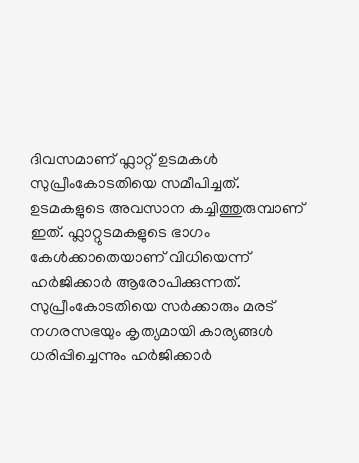ദിവസമാണ് ഫ്ലാറ്റ് ഉടമകൾ സുപ്രീംകോടതിയെ സമീപിച്ചത്. ഉടമകളുടെ അവസാന കച്ചിത്തുരുമ്പാണ് ഇത്. ഫ്ലാറ്റുടമകളുടെ ഭാഗം കേൾക്കാതെയാണ് വിധിയെന്ന് ഹർജിക്കാർ ആരോപിക്കുന്നത്. സുപ്രീംകോടതിയെ സർക്കാരും മരട് നഗരസഭയും കൃത്യമായി കാര്യങ്ങൾ ധരിപ്പിച്ചെന്നും ഹർജിക്കാർ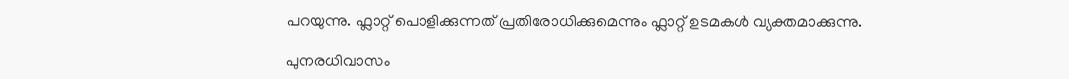പറയുന്നു. ഫ്ലാറ്റ് പൊളിക്കുന്നത് പ്രതിരോധിക്കുമെന്നും ഫ്ലാറ്റ് ഉടമകൾ വ്യക്തമാക്കുന്നു.

പുനരധിവാസം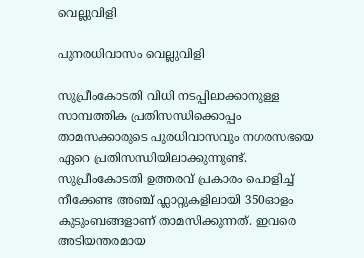വെല്ലുവിളി

പുനരധിവാസം വെല്ലുവിളി

സുപ്രീംകോടതി വിധി നടപ്പിലാക്കാനുള്ള സാമ്പത്തിക പ്രതിസന്ധിക്കൊപ്പം താമസക്കാരുടെ പുരധിവാസവും നഗരസഭയെ ഏറെ പ്രതിസന്ധിയിലാക്കുന്നുണ്ട്. സുപ്രീംകോടതി ഉത്തരവ് പ്രകാരം പൊളിച്ച് നീക്കേണ്ട അഞ്ച് ഫ്ലാറ്റുകളിലായി 350ഓളം കുടുംബങ്ങളാണ് താമസിക്കുന്നത്. ഇവരെ അടിയന്തരമായ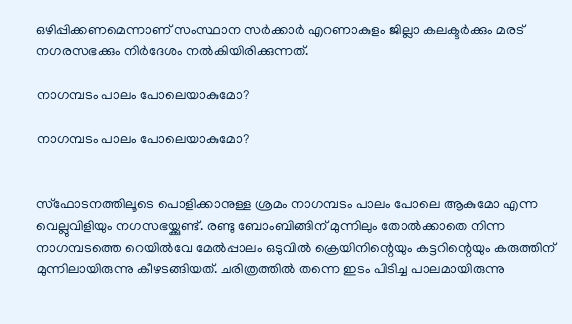ഒഴിപ്പിക്കണമെന്നാണ് സംസ്ഥാന സര്‍ക്കാര്‍ എറണാകുളം ജില്ലാ കലക്ടര്‍ക്കും മരട് നഗരസഭക്കും നിര്‍ദേശം നല്‍കിയിരിക്കുന്നത്.

നാഗമ്പടം പാലം പോലെയാകുമോ?

നാഗമ്പടം പാലം പോലെയാകുമോ?


സ്ഫോടനത്തിലൂടെ പൊളിക്കാനുള്ള ശ്രമം നാഗമ്പടം പാലം പോലെ ആകുമോ എന്ന വെല്ലുവിളിയും നഗസഭയ്ക്കുണ്ട്. രണ്ടു ബോംബിങ്ങിന് മുന്നിലും തോൽക്കാതെ നിന്ന നാഗമ്പടത്തെ റെയിൽവേ മേൽപ്പാലം ഒടുവിൽ ക്രെയിനിന്റെയും കട്ടറിന്റെയും കരുത്തിന് മുന്നിലായിരുന്നു കീഴടങ്ങിയത്. ചരിത്രത്തിൽ തന്നെ ഇടം പിടിച്ച പാലമായിരുന്നു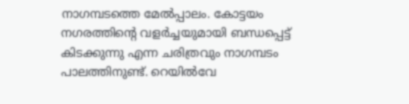നാഗമ്പടത്തെ മേൽപ്പാലം. കോട്ടയം നഗരത്തിന്റെ വളർച്ചയുമായി ബന്ധപ്പെട്ട് കിടക്കുന്നു എന്ന ചരിത്രവും നാഗമ്പടം പാലത്തിനുണ്ട്. റെയിൽവേ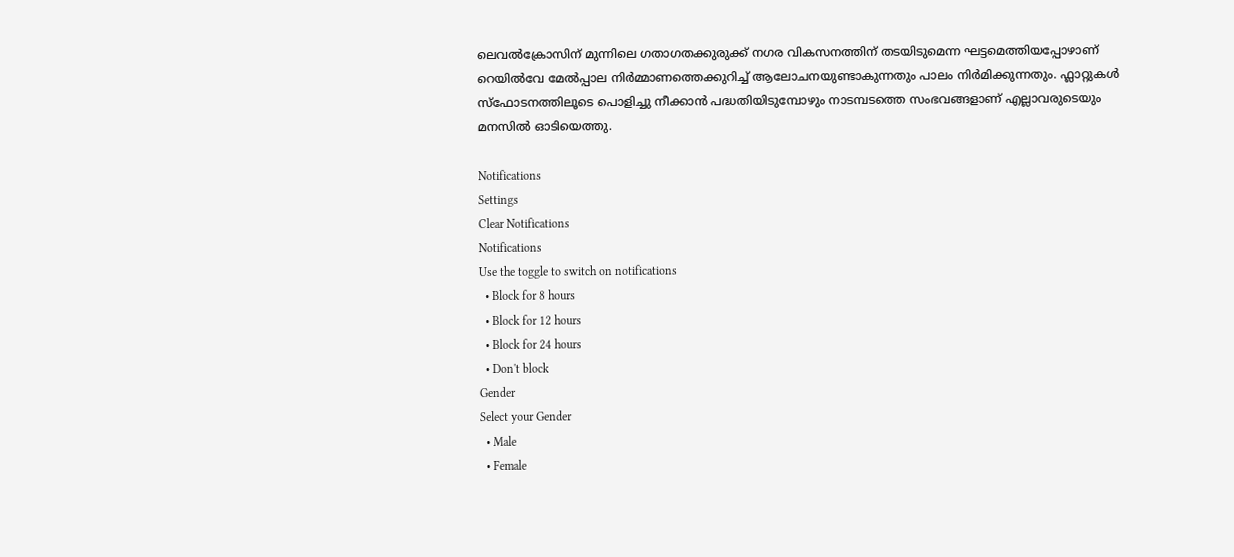ലെവൽക്രോസിന് മുന്നിലെ ഗതാഗതക്കുരുക്ക് നഗര വികസനത്തിന് തടയിടുമെന്ന ഘട്ടമെത്തിയപ്പോഴാണ് റെയിൽവേ മേൽപ്പാല നിർമ്മാണത്തെക്കുറിച്ച് ആലോചനയുണ്ടാകുന്നതും പാലം നിര്‍മിക്കുന്നതും. ഫ്ലാറ്റുകൾ സ്ഫോടനത്തിലൂടെ പൊളിച്ചു നീക്കാൻ പദ്ധതിയിടുമ്പോഴും നാടമ്പടത്തെ സംഭവങ്ങളാണ് എല്ലാവരുടെയും മനസിൽ ഓടിയെത്തു.

Notifications
Settings
Clear Notifications
Notifications
Use the toggle to switch on notifications
  • Block for 8 hours
  • Block for 12 hours
  • Block for 24 hours
  • Don't block
Gender
Select your Gender
  • Male
  • Female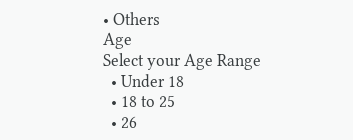• Others
Age
Select your Age Range
  • Under 18
  • 18 to 25
  • 26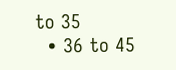to 35
  • 36 to 45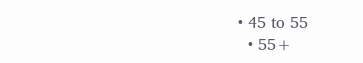• 45 to 55
  • 55+